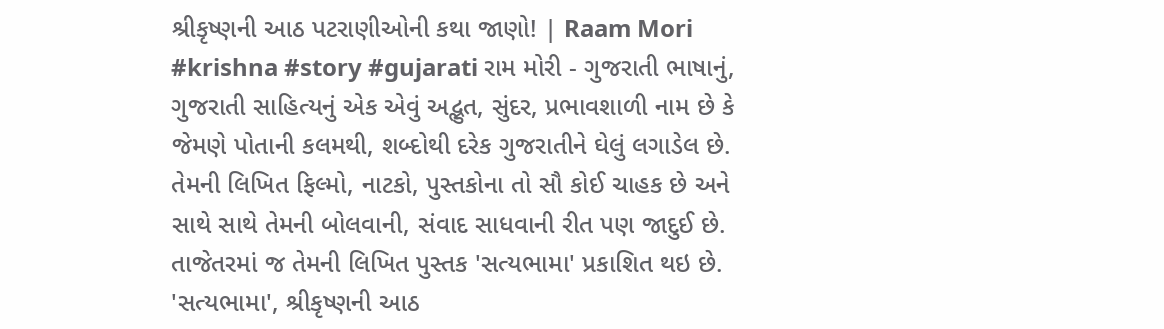શ્રીકૃષ્ણની આઠ પટરાણીઓની કથા જાણો! | Raam Mori
#krishna #story #gujarati રામ મોરી - ગુજરાતી ભાષાનું, ગુજરાતી સાહિત્યનું એક એવું અદ્ભુત, સુંદર, પ્રભાવશાળી નામ છે કે જેમણે પોતાની કલમથી, શબ્દોથી દરેક ગુજરાતીને ઘેલું લગાડેલ છે. તેમની લિખિત ફિલ્મો, નાટકો, પુસ્તકોના તો સૌ કોઈ ચાહક છે અને સાથે સાથે તેમની બોલવાની, સંવાદ સાધવાની રીત પણ જાદુઈ છે. તાજેતરમાં જ તેમની લિખિત પુસ્તક 'સત્યભામા' પ્રકાશિત થઇ છે. 'સત્યભામા', શ્રીકૃષ્ણની આઠ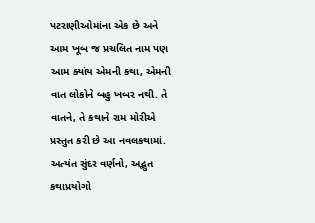પટરાણીઓમાંના એક છે અને આમ ખૂબ જ પ્રચલિત નામ પણ આમ ક્યાંય એમની કથા, એમની વાત લોકોને બહુ ખબર નથી. તે વાતને, તે કથાને રામ મોરીએ પ્રસ્તુત કરી છે આ નવલકથામાં. અત્યંત સુંદર વર્ણનો, અદ્ભુત કથાપ્રયોગો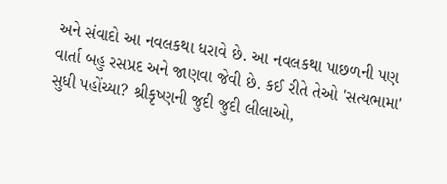અને સંવાદો આ નવલકથા ધરાવે છે. આ નવલકથા પાછળની પણ વાર્તા બહુ રસપ્રદ અને જાણવા જેવી છે. કઈ રીતે તેઓ 'સત્યભામા' સુધી પહોંચ્યા? શ્રીકૃષ્ણની જુદી જુદી લીલાઓ,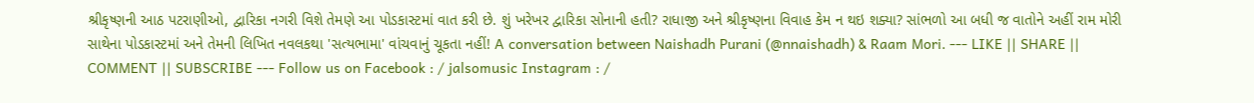શ્રીકૃષ્ણની આઠ પટરાણીઓ, દ્વારિકા નગરી વિશે તેમણે આ પોડકાસ્ટમાં વાત કરી છે. શું ખરેખર દ્વારિકા સોનાની હતી? રાધાજી અને શ્રીકૃષ્ણના વિવાહ કેમ ન થઇ શક્યા? સાંભળો આ બધી જ વાતોને અહીં રામ મોરી સાથેના પોડકાસ્ટમાં અને તેમની લિખિત નવલકથા 'સત્યભામા' વાંચવાનું ચૂકતા નહીં! A conversation between Naishadh Purani (@nnaishadh) & Raam Mori. --- LIKE || SHARE || COMMENT || SUBSCRIBE --- Follow us on Facebook : / jalsomusic Instagram : /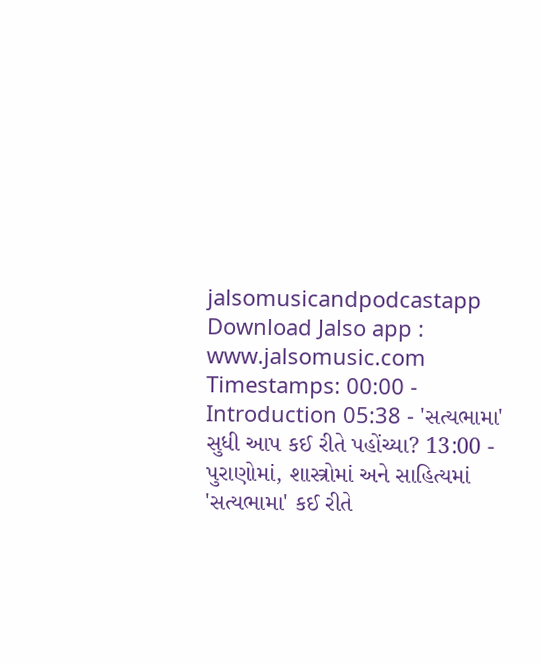jalsomusicandpodcastapp Download Jalso app : www.jalsomusic.com Timestamps: 00:00 - Introduction 05:38 - 'સત્યભામા' સુધી આપ કઈ રીતે પહોંચ્યા? 13:00 - પુરાણોમાં, શાસ્ત્રોમાં અને સાહિત્યમાં 'સત્યભામા' કઈ રીતે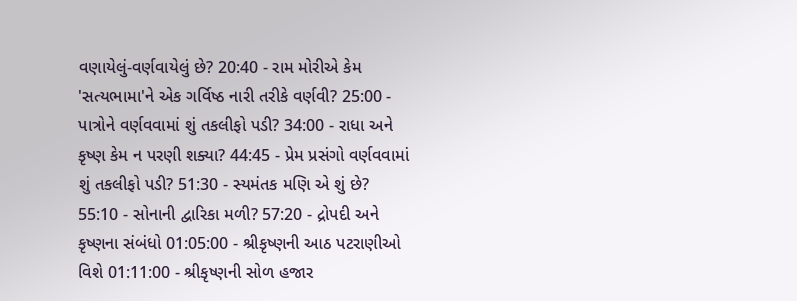વણાયેલું-વર્ણવાયેલું છે? 20:40 - રામ મોરીએ કેમ 'સત્યભામા'ને એક ગર્વિષ્ઠ નારી તરીકે વર્ણવી? 25:00 - પાત્રોને વર્ણવવામાં શું તકલીફો પડી? 34:00 - રાધા અને કૃષ્ણ કેમ ન પરણી શક્યા? 44:45 - પ્રેમ પ્રસંગો વર્ણવવામાં શું તકલીફો પડી? 51:30 - સ્યમંતક મણિ એ શું છે? 55:10 - સોનાની દ્વારિકા મળી? 57:20 - દ્રોપદી અને કૃષ્ણના સંબંધો 01:05:00 - શ્રીકૃષ્ણની આઠ પટરાણીઓ વિશે 01:11:00 - શ્રીકૃષ્ણની સોળ હજાર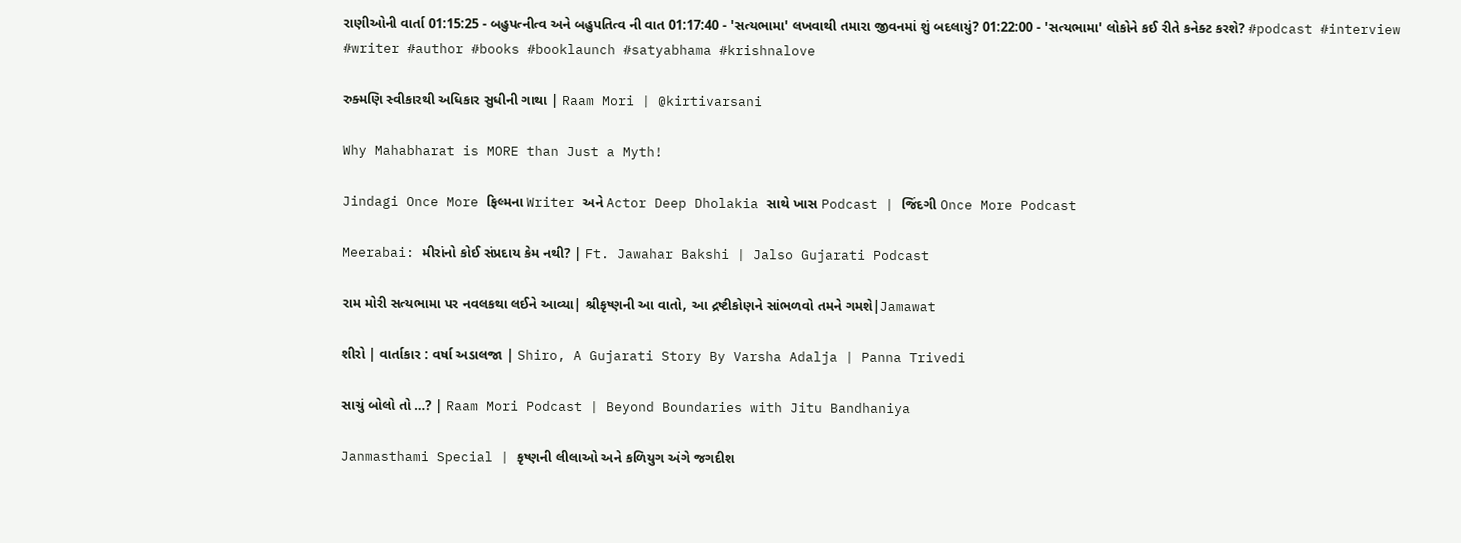રાણીઓની વાર્તા 01:15:25 - બહુપત્નીત્વ અને બહુપતિત્વ ની વાત 01:17:40 - 'સત્યભામા' લખવાથી તમારા જીવનમાં શું બદલાયું? 01:22:00 - 'સત્યભામા' લોકોને કઈ રીતે કનેક્ટ કરશે? #podcast #interview #writer #author #books #booklaunch #satyabhama #krishnalove

રુક્મણિ સ્વીકારથી અધિકાર સુધીની ગાથા | Raam Mori | @kirtivarsani

Why Mahabharat is MORE than Just a Myth!

Jindagi Once More ફિલ્મના Writer અને Actor Deep Dholakia સાથે ખાસ Podcast | જિંદગી Once More Podcast

Meerabai: મીરાંનો કોઈ સંપ્રદાય કેમ નથી? | Ft. Jawahar Bakshi | Jalso Gujarati Podcast

રામ મોરી સત્યભામા પર નવલકથા લઈને આવ્યા| શ્રીકૃષ્ણની આ વાતો, આ દ્રષ્ટીકોણને સાંભળવો તમને ગમશે|Jamawat

શીરો | વાર્તાકાર : વર્ષા અડાલજા | Shiro, A Gujarati Story By Varsha Adalja | Panna Trivedi

સાચું બોલો તો …? | Raam Mori Podcast | Beyond Boundaries with Jitu Bandhaniya

Janmasthami Special | કૃષ્ણની લીલાઓ અને કળિયુગ અંગે જગદીશ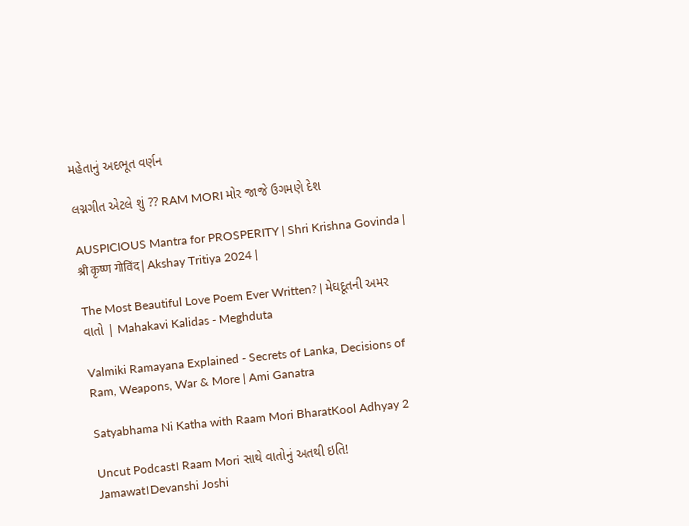મહેતાનું અદભૂત વર્ણન

લગ્નગીત એટલે શું ?? RAM MORI મોર જાજે ઉગમણે દેશ

AUSPICIOUS Mantra for PROSPERITY | Shri Krishna Govinda | श्री कृष्ण गोविंद | Akshay Tritiya 2024 |

The Most Beautiful Love Poem Ever Written? | મેઘદૂતની અમર વાતો | Mahakavi Kalidas - Meghduta

Valmiki Ramayana Explained - Secrets of Lanka, Decisions of Ram, Weapons, War & More | Ami Ganatra

Satyabhama Ni Katha with Raam Mori BharatKool Adhyay 2

Uncut Podcast। Raam Mori સાથે વાતોનું અતથી ઇતિ! Jamawat।Devanshi Joshi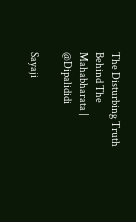The Disturbing Truth Behind The Mahabharata | @Dipalididi

Sayaji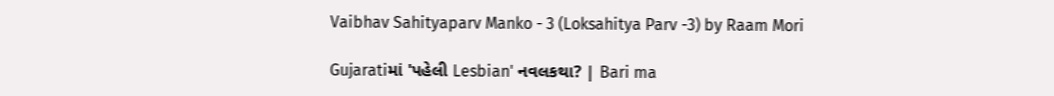Vaibhav Sahityaparv Manko - 3 (Loksahitya Parv -3) by Raam Mori

Gujaratiમાં 'પહેલી Lesbian' નવલકથા? | Bari ma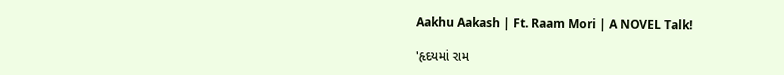Aakhu Aakash | Ft. Raam Mori | A NOVEL Talk!

'હૃદયમાં રામ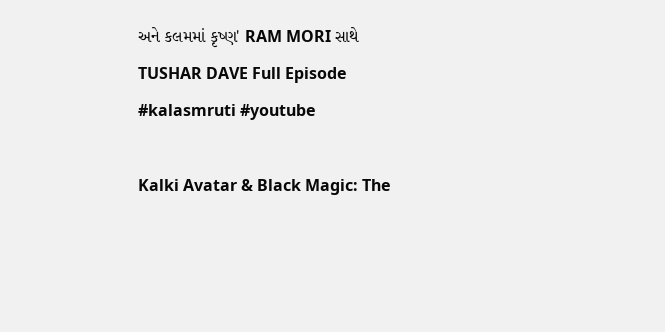અને કલમમાં કૃષ્ણ' RAM MORI સાથે TUSHAR DAVE Full Episode #kalasmruti #youtube

Kalki Avatar & Black Magic: The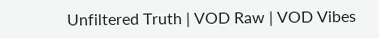Unfiltered Truth | VOD Raw | VOD Vibes